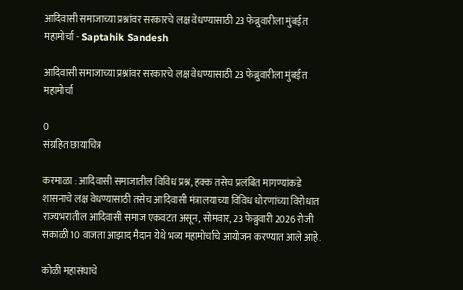आदिवासी समाजाच्या प्रश्नांवर सरकारचे लक्ष वेधण्यासाठी 23 फेब्रुवारीला मुंबईत महामोर्चा - Saptahik Sandesh

आदिवासी समाजाच्या प्रश्नांवर सरकारचे लक्ष वेधण्यासाठी 23 फेब्रुवारीला मुंबईत महामोर्चा

0
संग्रहित छायाचित्र

करमाळा : आदिवासी समाजातील विविध प्रश्न, हक्क तसेच प्रलंबित मागण्यांकडे शासनाचे लक्ष वेधण्यासाठी तसेच आदिवासी मंत्रालयाच्या विविध धोरणांच्या विरोधात राज्यभरातील आदिवासी समाज एकवटत असून, सोमवार, 23 फेब्रुवारी 2026 रोजी सकाळी 10 वाजता आझाद मैदान येथे भव्य महामोर्चाचे आयोजन करण्यात आले आहे.

कोळी महासंघाचे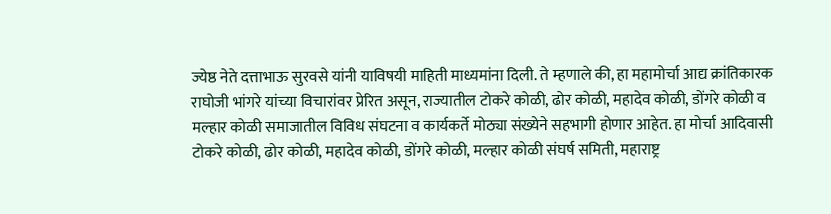ज्येष्ठ नेते दत्ताभाऊ सुरवसे यांनी याविषयी माहिती माध्यमांना दिली. ते म्हणाले की, हा महामोर्चा आद्य क्रांतिकारक राघोजी भांगरे यांच्या विचारांवर प्रेरित असून, राज्यातील टोकरे कोळी, ढोर कोळी, महादेव कोळी, डोंगरे कोळी व मल्हार कोळी समाजातील विविध संघटना व कार्यकर्ते मोठ्या संख्येने सहभागी होणार आहेत. हा मोर्चा आदिवासी टोकरे कोळी, ढोर कोळी, महादेव कोळी, डोंगरे कोळी, मल्हार कोळी संघर्ष समिती, महाराष्ट्र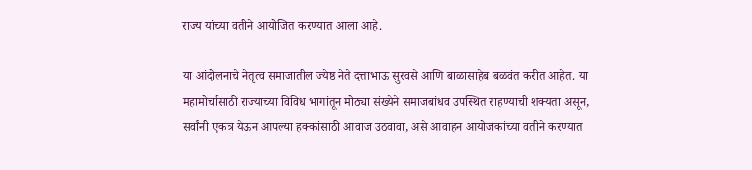राज्य यांच्या वतीने आयोजित करण्यात आला आहे.

या आंदोलनाचे नेतृत्व समाजातील ज्येष्ठ नेते दत्ताभाऊ सुरवसे आणि बाळासाहेब बळवंत करीत आहेत. या महामोर्चासाठी राज्याच्या विविध भागांतून मोठ्या संख्येने समाजबांधव उपस्थित राहण्याची शक्यता असून, सर्वांनी एकत्र येऊन आपल्या हक्कांसाठी आवाज उठवावा, असे आवाहन आयोजकांच्या वतीने करण्यात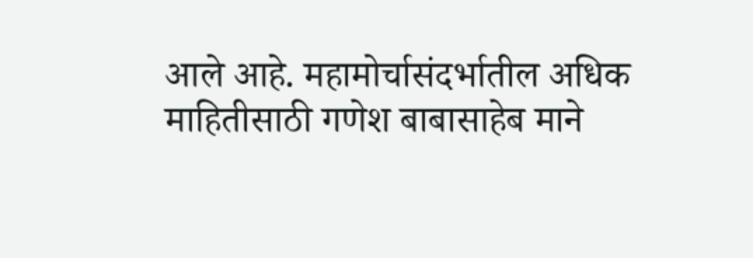आले आहे. महामोर्चासंदर्भातील अधिक माहितीसाठी गणेश बाबासाहेब माने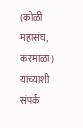(कोळी महासंघ, करमाळा) यांच्याशी संपर्क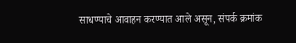साधण्याचे आवाहन करण्यात आले असून, संपर्क क्रमांक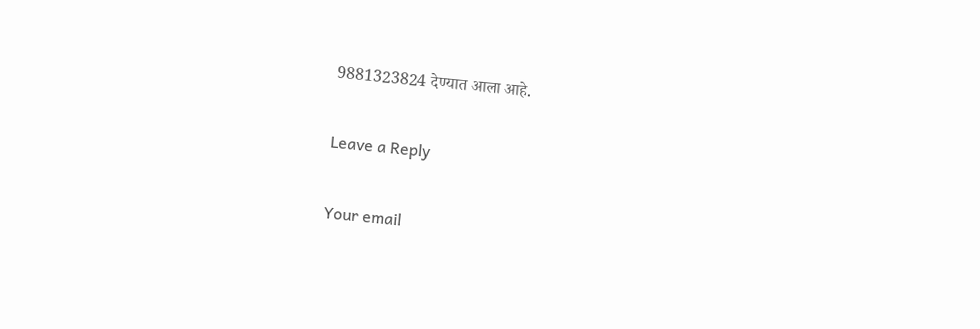9881323824 देण्यात आला आहे.

Leave a Reply

Your email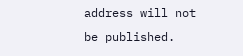address will not be published.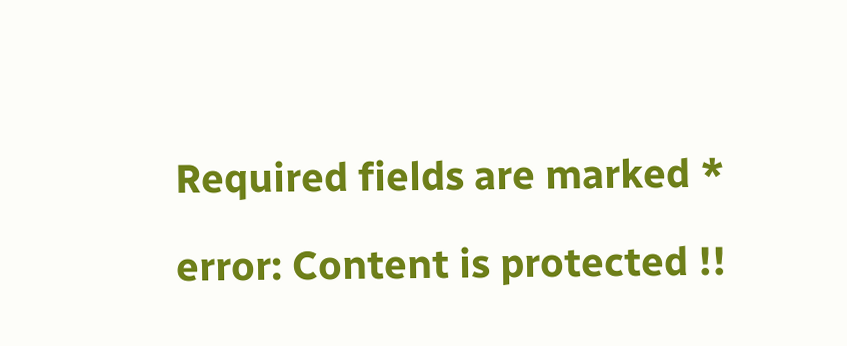Required fields are marked *

error: Content is protected !!